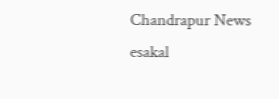Chandrapur News
esakal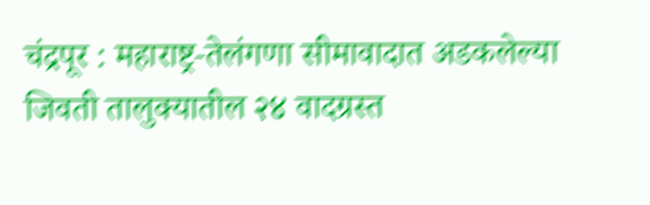चंद्रपूर : महाराष्ट्र-तेलंगणा सीमावादात अडकलेल्या जिवती तालुक्यातील २४ वादग्रस्त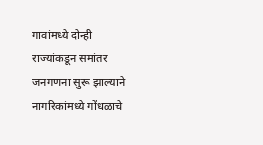गावांमध्ये दोन्ही राज्यांकडून समांतर जनगणना सुरू झाल्याने नागरिकांमध्ये गोंधळाचे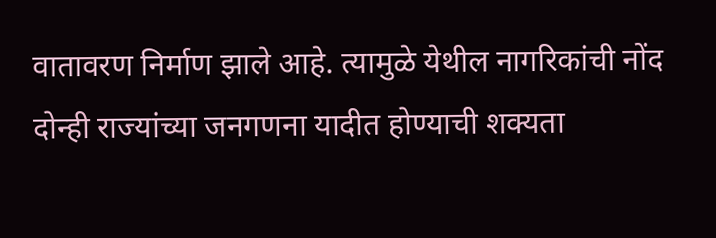वातावरण निर्माण झाले आहे. त्यामुळे येथील नागरिकांची नोंद दोन्ही राज्यांच्या जनगणना यादीत होण्याची शक्यता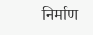निर्माण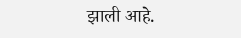झाली आहे.